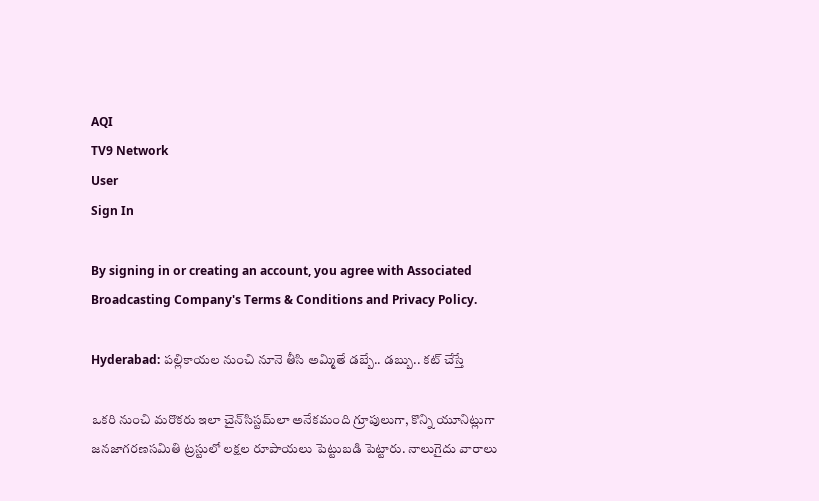AQI
TV9 Network
User
Sign In

By signing in or creating an account, you agree with Associated Broadcasting Company's Terms & Conditions and Privacy Policy.

Hyderabad: పల్లికాయల నుంచి నూనె తీసి అమ్మితే డబ్బే.. డబ్బు.. కట్ చేస్తే

ఒకరి నుంచి మరొకరు ఇలా చైన్‌సిస్టమ్‌లా అనేకమంది గ్రూపులుగా, కొన్ని యూనిట్లుగా జనజాగరణసమితి ట్రస్టులో లక్షల రూపాయలు పెట్టుబడి పెట్టారు. నాలుగైదు వారాలు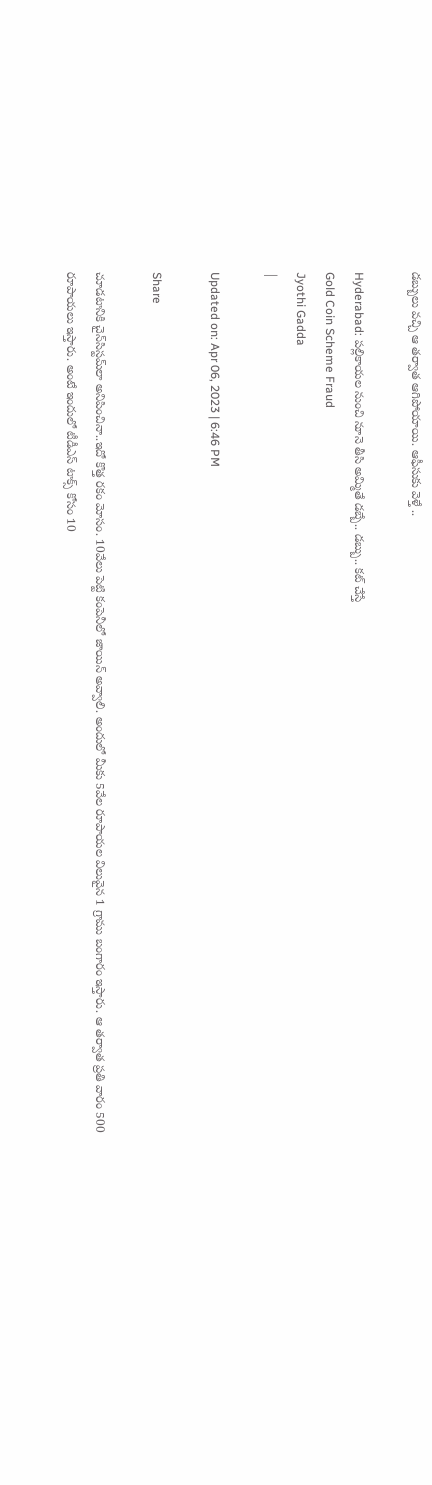డబ్బులు వచ్చి ఆ తర్వాత ఆగిపోయాయి. ఆఫీసుకు వెళ్తే ..

Hyderabad: పల్లికాయల నుంచి నూనె తీసి అమ్మితే డబ్బే.. డబ్బు.. కట్ చేస్తే
Gold Coin Scheme Fraud
Jyothi Gadda
|

Updated on: Apr 06, 2023 | 6:46 PM

Share

చూడటానికి చైన్‌సిస్టమ్‌లా అనిపించినా..ఇదో కొత్త రకం మోసం. 10వేలు పెట్టి కంపెనీలో జాయిన్‌ అవ్వాలి. అందులో మీకు 5వేల రూపాయల విలువైన 1 గ్రాము బంగారం ఇస్తారు. ఆ తర్వాత ప్రతి వారం 500 రూపాయలు ఇస్తారు. అంటే ఇందులో టీడీఎస్‌ టాక్స్‌ కోసం 10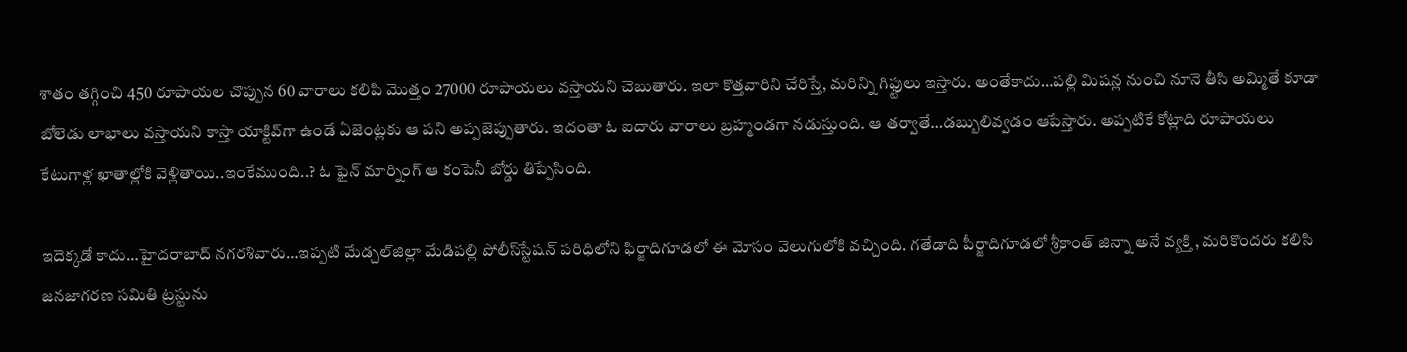శాతం తగ్గించి 450 రూపాయల చొప్పున 60 వారాలు కలిపి మొత్తం 27000 రూపాయలు వస్తాయని చెబుతారు. ఇలా కొత్తవారిని చేరిస్తే, మరిన్ని గిఫ్టులు ఇస్తారు. అంతేకాదు…పల్లి మిషన్ల నుంచి నూనె తీసి అమ్మితే కూడా బోలెడు లాభాలు వస్తాయని కాస్తా యాక్టివ్‌గా ఉండే ఏజెంట్లకు ఆ పని అప్పజెప్పుతారు. ఇదంతా ఓ ఐదారు వారాలు బ్రహ్మండగా నడుస్తుంది. ఆ తర్వాతే…డబ్బులివ్వడం ఆపేస్తారు. అప్పటికే కోట్లాది రూపాయలు కేటుగాళ్ల ఖాతాల్లోకి వెళ్లితాయి..ఇంకేముంది..? ఓ ఫైన్‌ మార్నింగ్ ఆ కంపెనీ బోర్డు తిప్పేసింది.

ఇదెక్కడో కాదు…హైదరాబాద్ నగరశివారు…ఇప్పటి మేడ్చల్‌జిల్లా మేడిపల్లి పోలీస్‌స్టేషన్‌ పరిధిలోని ఫిర్జాదిగూడలో ఈ మోసం వెలుగులోకి వచ్చింది. గతేడాది పీర్జాదిగూడలో శ్రీకాంత్‌ జిన్నా అనే వ్యక్తి , మరికొందరు కలిసి జనజాగరణ సమితి ట్రస్టును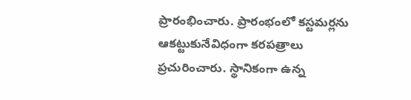ప్రారంభించారు. ప్రారంభంలో కస్టమర్లను ఆకట్టుకునేవిధంగా కరపత్రాలు ప్రచురించారు. స్థానికంగా ఉన్న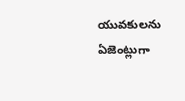యువకులను ఏజెంట్లుగా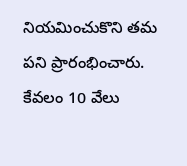నియమించుకొని తమ పని ప్రారంభించారు. కేవలం 10 వేలు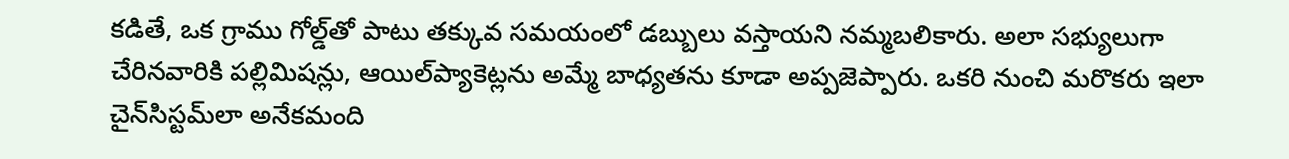కడితే, ఒక గ్రాము గోల్డ్‌తో పాటు తక్కువ సమయంలో డబ్బులు వస్తాయని నమ్మబలికారు. అలా సభ్యులుగా చేరినవారికి పల్లిమిషన్లు, ఆయిల్‌ప్యాకెట్లను అమ్మే బాధ్యతను కూడా అప్పజెప్పారు. ఒకరి నుంచి మరొకరు ఇలా చైన్‌సిస్టమ్‌లా అనేకమంది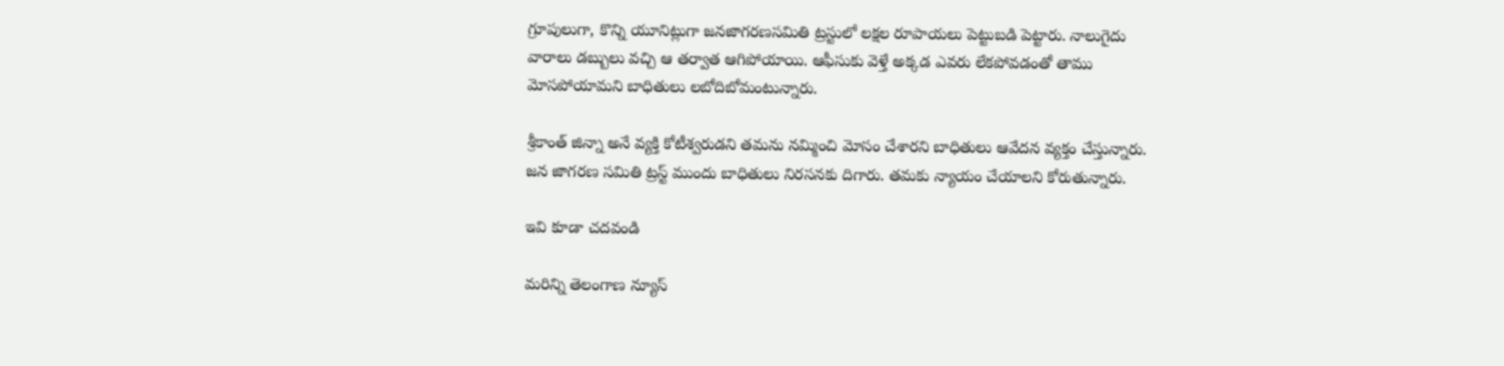గ్రూపులుగా, కొన్ని యూనిట్లుగా జనజాగరణసమితి ట్రస్టులో లక్షల రూపాయలు పెట్టుబడి పెట్టారు. నాలుగైదు వారాలు డబ్బులు వచ్చి ఆ తర్వాత ఆగిపోయాయి. ఆఫీసుకు వెళ్తే అక్కడ ఎవరు లేకపోవడంతో తాము మోసపోయామని బాధితులు లబోదిబోమంటున్నారు.

శ్రీకాంత్‌ జిన్నా అనే వ్యక్తి కోటీశ్వరుడని తమను నమ్మించి మోసం చేశారని బాధితులు ఆవేదన వ్యక్తం చేస్తున్నారు. జన జాగరణ సమితి ట్రస్ట్ ముందు బాధితులు నిరసనకు దిగారు. తమకు న్యాయం చేయాలని కోరుతున్నారు.

ఇవి కూడా చదవండి

మరిన్ని తెలంగాణ న్యూస్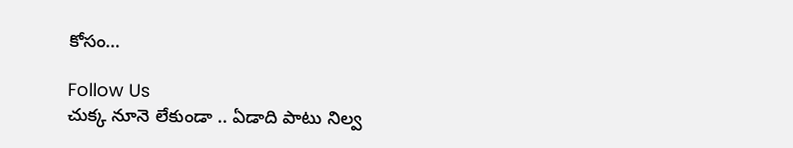కోసం…

Follow Us
చుక్క నూనె లేకుండా .. ఏడాది పాటు నిల్వ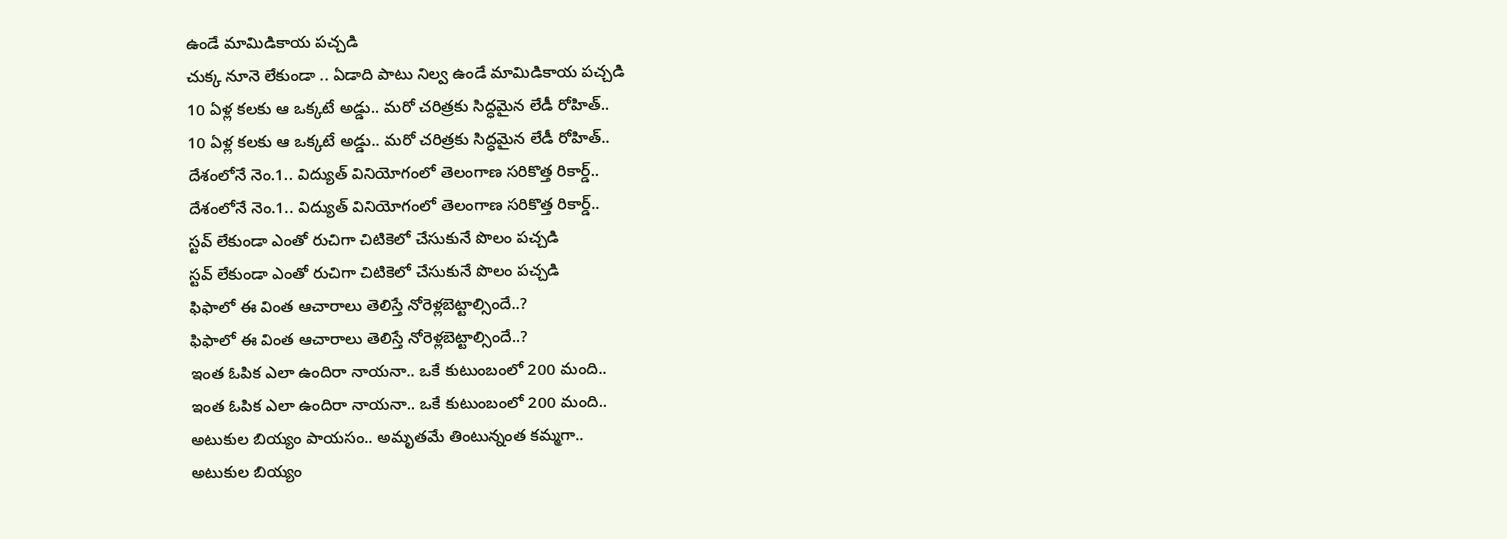ఉండే మామిడికాయ పచ్చడి
చుక్క నూనె లేకుండా .. ఏడాది పాటు నిల్వ ఉండే మామిడికాయ పచ్చడి
10 ఏళ్ల కలకు ఆ ఒక్కటే అడ్డు.. మరో చరిత్రకు సిద్ధమైన లేడీ రోహిత్..
10 ఏళ్ల కలకు ఆ ఒక్కటే అడ్డు.. మరో చరిత్రకు సిద్ధమైన లేడీ రోహిత్..
దేశంలోనే నెం.1.. విద్యుత్ వినియోగంలో తెలంగాణ సరికొత్త రికార్డ్..
దేశంలోనే నెం.1.. విద్యుత్ వినియోగంలో తెలంగాణ సరికొత్త రికార్డ్..
స్టవ్ లేకుండా ఎంతో రుచిగా చిటికెలో చేసుకునే పొలం పచ్చడి
స్టవ్ లేకుండా ఎంతో రుచిగా చిటికెలో చేసుకునే పొలం పచ్చడి
ఫిఫాలో ఈ వింత ఆచారాలు తెలిస్తే నోరెళ్లబెట్టాల్సిందే..?
ఫిఫాలో ఈ వింత ఆచారాలు తెలిస్తే నోరెళ్లబెట్టాల్సిందే..?
ఇంత ఓపిక ఎలా ఉందిరా నాయనా.. ఒకే కుటుంబంలో 200 మంది..
ఇంత ఓపిక ఎలా ఉందిరా నాయనా.. ఒకే కుటుంబంలో 200 మంది..
అటుకుల బియ్యం పాయసం.. అమృతమే తింటున్నంత కమ్మగా..
అటుకుల బియ్యం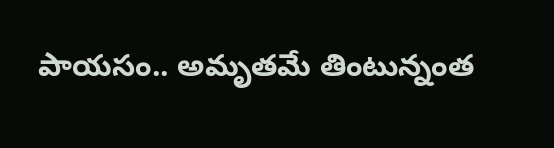పాయసం.. అమృతమే తింటున్నంత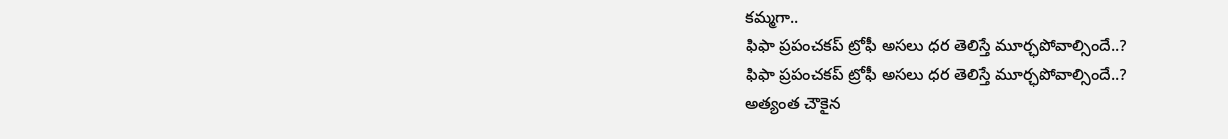కమ్మగా..
ఫిఫా ప్రపంచకప్ ట్రోఫీ అసలు ధర తెలిస్తే మూర్ఛపోవాల్సిందే..?
ఫిఫా ప్రపంచకప్ ట్రోఫీ అసలు ధర తెలిస్తే మూర్ఛపోవాల్సిందే..?
అత్యంత చౌకైన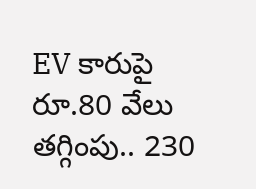EV కారుపై రూ.80 వేలు తగ్గింపు.. 230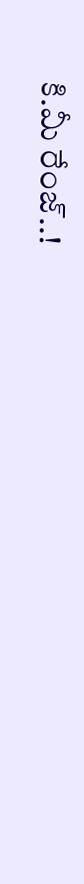కి.మీ రేంజ్‌..!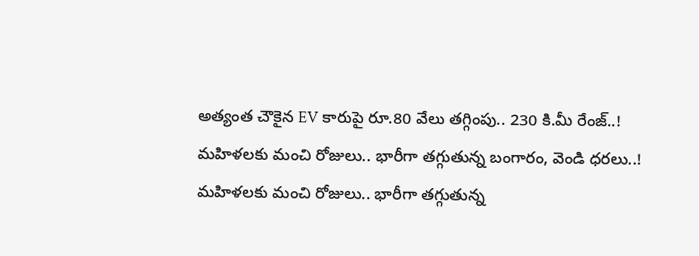అత్యంత చౌకైన EV కారుపై రూ.80 వేలు తగ్గింపు.. 230 కి.మీ రేంజ్‌..!
మహిళలకు మంచి రోజులు.. భారీగా తగ్గుతున్న బంగారం, వెండి ధరలు..!
మహిళలకు మంచి రోజులు.. భారీగా తగ్గుతున్న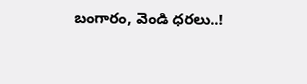బంగారం, వెండి ధరలు..!